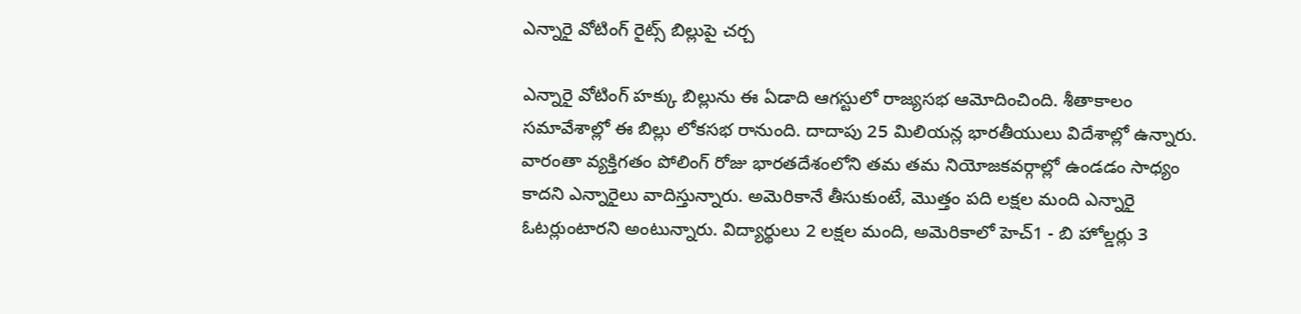ఎన్నారై వోటింగ్ రైట్స్ బిల్లుపై చర్చ

ఎన్నారై వోటింగ్ హక్కు బిల్లును ఈ ఏడాది ఆగస్టులో రాజ్యసభ ఆమోదించింది. శీతాకాలం సమావేశాల్లో ఈ బిల్లు లోకసభ రానుంది. దాదాపు 25 మిలియన్ల భారతీయులు విదేశాల్లో ఉన్నారు. వారంతా వ్యక్తిగతం పోలింగ్ రోజు భారతదేశంలోని తమ తమ నియోజకవర్గాల్లో ఉండడం సాధ్యం కాదని ఎన్నారైలు వాదిస్తున్నారు. అమెరికానే తీసుకుంటే, మొత్తం పది లక్షల మంది ఎన్నారై ఓటర్లుంటారని అంటున్నారు. విద్యార్థులు 2 లక్షల మంది, అమెరికాలో హెచ్1 - బి హోల్డర్లు 3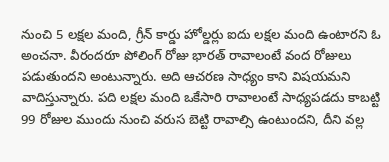నుంచి 5 లక్షల మంది, గ్రీన్ కార్డు హోల్డర్లు ఐదు లక్షల మంది ఉంటారని ఓ అంచనా. వీరందరూ పోలింగ్ రోజు భారత్ రావాలంటే వంద రోజులు పడుతుందని అంటున్నారు. అది ఆచరణ సాధ్యం కాని విషయమని వాదిస్తున్నారు. పది లక్షల మంది ఒకేసారి రావాలంటే సాధ్యపడదు కాబట్టి 99 రోజుల ముందు నుంచి వరుస బెట్టి రావాల్సి ఉంటుందని, దీని వల్ల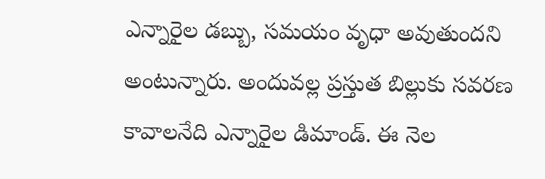ఎన్నారైల డబ్బు, సమయం వృధా అవుతుందని అంటున్నారు. అందువల్ల ప్రస్తుత బిల్లుకు సవరణ కావాలనేది ఎన్నారైల డిమాండ్. ఈ నెల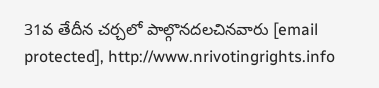31వ తేదీన చర్చలో పాల్గొనదలచినవారు [email protected], http://www.nrivotingrights.info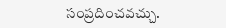సంప్రదించవచ్చు.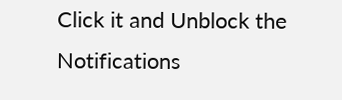Click it and Unblock the Notifications